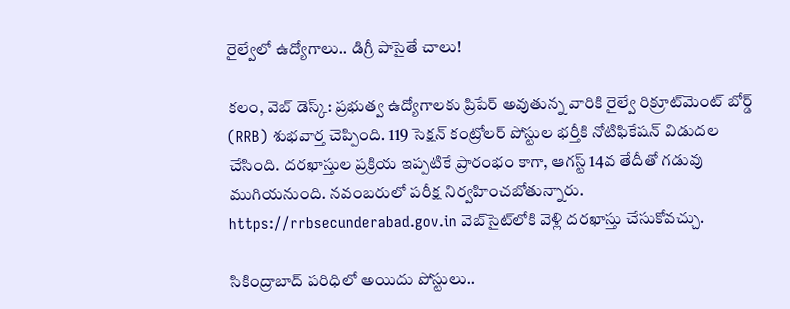రైల్వేలో ఉద్యోగాలు.. డిగ్రీ పాసైతే చాలు!

కలం, వెబ్ డెస్క్: ప్రభుత్వ ఉద్యోగాలకు ప్రిపేర్ అవుతున్న వారికి రైల్వే రిక్రూట్‌మెంట్‌ బోర్డ్ (RRB) శుభవార్త చెప్పింది. 119 సెక్షన్ కంట్రోలర్ పోస్టుల భర్తీకి నోటిఫికేషన్ విడుదల చేసింది. దరఖాస్తుల ప్రక్రియ ఇప్పటికే ప్రారంభం కాగా, ఆగస్ట్ 14వ తేదీతో గడువు ముగియనుంది. నవంబరులో పరీక్ష నిర్వహించబోతున్నారు. https://rrbsecunderabad.gov.in వెబ్‌సైట్‌లోకి వెళ్లి దరఖాస్తు చేసుకోవచ్చు.

సికింద్రాబాద్ పరిధిలో అయిదు పోస్టులు..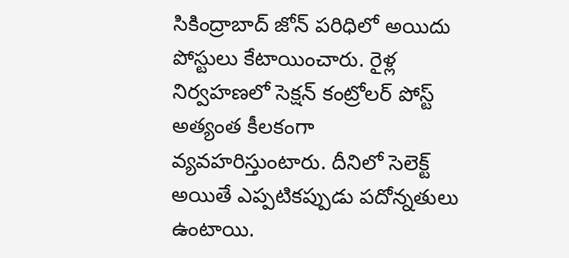సికింద్రాబాద్ జోన్ పరిధిలో అయిదు పోస్టులు కేటాయించారు. రైళ్ల నిర్వహణలో సెక్షన్ కంట్రోలర్ పోస్ట్ అత్యంత కీలకంగా వ్యవహరిస్తుంటారు. దీనిలో సెలెక్ట్ అయితే ఎప్పటికప్పుడు పదోన్నతులు ఉంటాయి.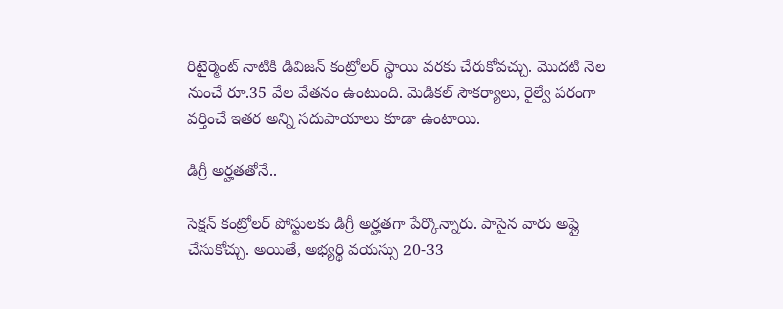రిటైర్మెంట్ నాటికి డివిజన్ కంట్రోలర్ స్థాయి వరకు చేరుకోవచ్చు. మొదటి నెల నుంచే రూ.35 వేల వేతనం ఉంటుంది. మెడికల్ సౌకర్యాలు, రైల్వే పరంగా వర్తించే ఇతర అన్ని సదుపాయాలు కూడా ఉంటాయి.

డిగ్రీ అర్హతతోనే..

సెక్షన్ కంట్రోలర్ పోస్టులకు డిగ్రీ అర్హతగా పేర్కొన్నారు. పాసైన వారు అప్లై చేసుకోచ్చు. అయితే, అభ్యర్థి వయస్సు 20-33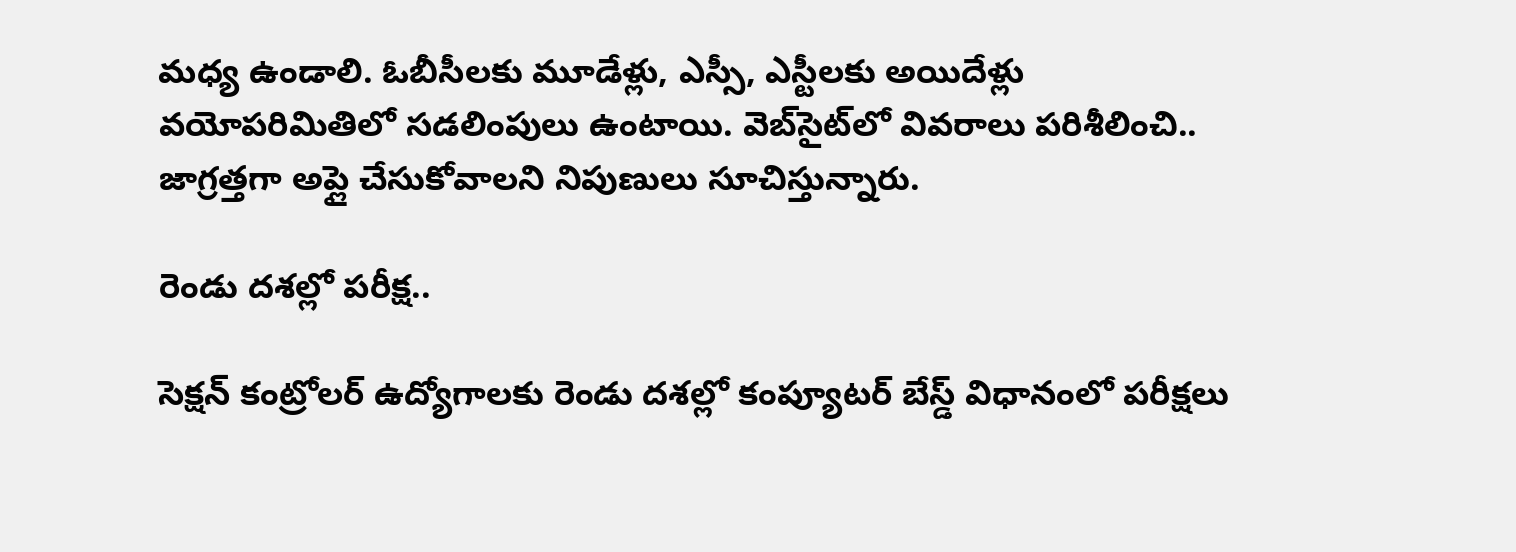మధ్య ఉండాలి. ఓబీసీలకు మూడేళ్లు, ఎస్సీ, ఎస్టీలకు అయిదేళ్లు వయోపరిమితిలో సడలింపులు ఉంటాయి. వెబ్‌సైట్‌లో వివరాలు పరిశీలించి.. జాగ్రత్తగా అప్లై చేసుకోవాలని నిపుణులు సూచిస్తున్నారు.

రెండు దశల్లో పరీక్ష..

సెక్షన్ కంట్రోలర్ ఉద్యోగాలకు రెండు దశల్లో కంప్యూటర్ బేస్డ్ విధానంలో పరీక్షలు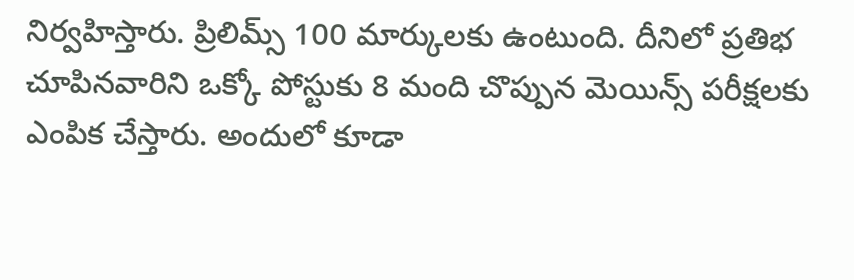నిర్వహిస్తారు. ప్రిలిమ్స్ 100 మార్కులకు ఉంటుంది. దీనిలో ప్రతిభ చూపినవారిని ఒక్కో పోస్టుకు 8 మంది చొప్పున మెయిన్స్ పరీక్షలకు ఎంపిక చేస్తారు. అందులో కూడా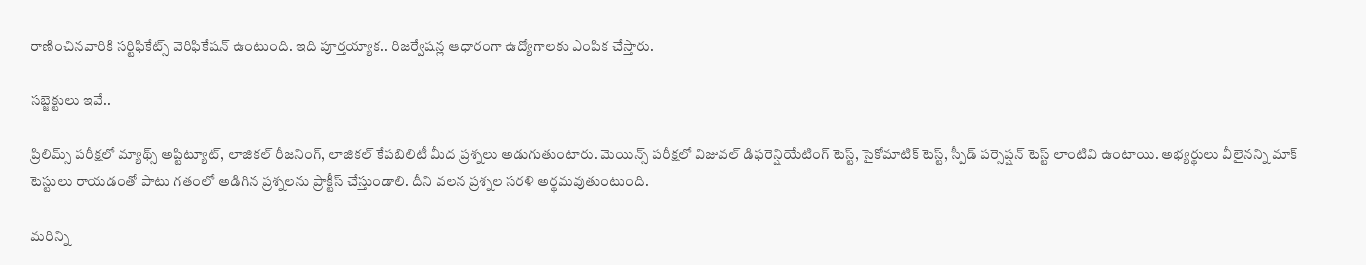రాణించినవారికి సర్టిఫికేట్స్ వెరిఫికేషన్ ఉంటుంది. ఇది పూర్తయ్యాక.. రిజర్వేషన్ల ఆధారంగా ఉద్యోగాలకు ఎంపిక చేస్తారు.

సబ్జెక్టులు ఇవే..

ప్రిలిమ్స్ పరీక్షలో మ్యాథ్స్ అప్టిట్యూట్, లాజికల్ రీజనింగ్, లాజికల్ కేపబిలిటీ మీద ప్రశ్నలు అడుగుతుంటారు. మెయిన్స్ పరీక్షలో విజువల్ డిఫరెన్షియేటింగ్ టెస్ట్, సైకోమాటిక్ టెస్ట్, స్పీడ్ పర్సెప్షన్ టెస్ట్ లాంటివి ఉంటాయి. అభ్యర్థులు వీలైనన్ని మాక్ టెస్టులు రాయడంతో పాటు గతంలో అడిగిన ప్రశ్నలను ప్రాక్టీస్ చేస్తుండాలి. దీని వలన ప్రశ్నల సరళి అర్థమవుతుంటుంది.

మ‌రిన్ని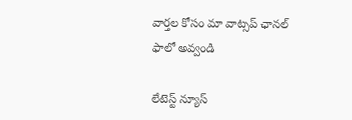వార్త‌ల కోసం మా వాట్స‌ప్ ఛాన‌ల్ ఫాలో అవ్వండి

లేటెస్ట్ న్యూస్‌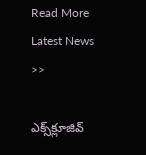Read More Latest News >>

ఎక్స్‌క్లూజివ్‌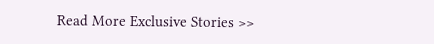Read More Exclusive Stories >>